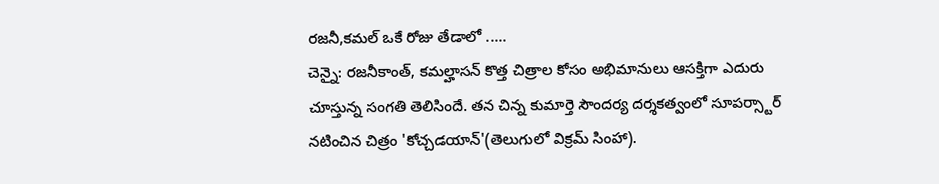రజనీ,కమల్ ఒకే రోజు తేడాలో .....
చెన్నై: రజనీకాంత్, కమల్హాసన్ కొత్త చిత్రాల కోసం అభిమానులు ఆసక్తిగా ఎదురు చూస్తున్న సంగతి తెలిసిందే. తన చిన్న కుమార్తె సౌందర్య దర్శకత్వంలో సూపర్స్టార్ నటించిన చిత్రం 'కోచ్చడయాన్'(తెలుగులో విక్రమ్ సింహా).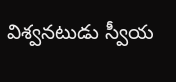విశ్వనటుడు స్వీయ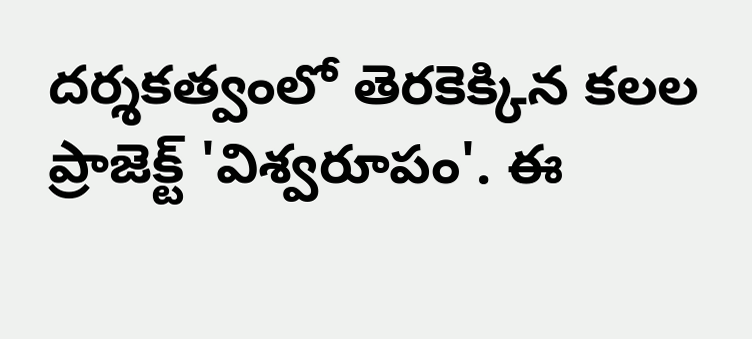దర్శకత్వంలో తెరకెక్కిన కలల ప్రాజెక్ట్ 'విశ్వరూపం'. ఈ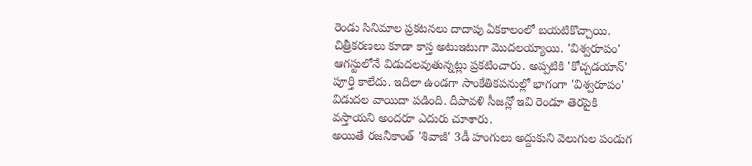రెండు సినిమాల ప్రకటనలు దాదాపు ఏకకాలంలో బయటికొచ్చాయి. చిత్రీకరణలు కూడా కాస్త అటుఇటుగా మొదలయ్యాయి. 'విశ్వరూపం' ఆగస్టులోనే విడుదలవుతున్నట్లు ప్రకటించారు. అప్పటికి 'కోచ్చడయాన్' పూర్తి కాలేదు. ఇదిలా ఉండగా సాంకేతికపనుల్లో భాగంగా 'విశ్వరూపం' విడుదల వాయిదా పడింది. దీపావళి సీజన్లో ఇవి రెండూ తెరపైకి వస్తాయని అందరూ ఎదురు చూశారు.
అయితే రజనీకాంత్ 'శివాజీ' 3డీ హంగులు అద్దుకుని వెలుగుల పండుగ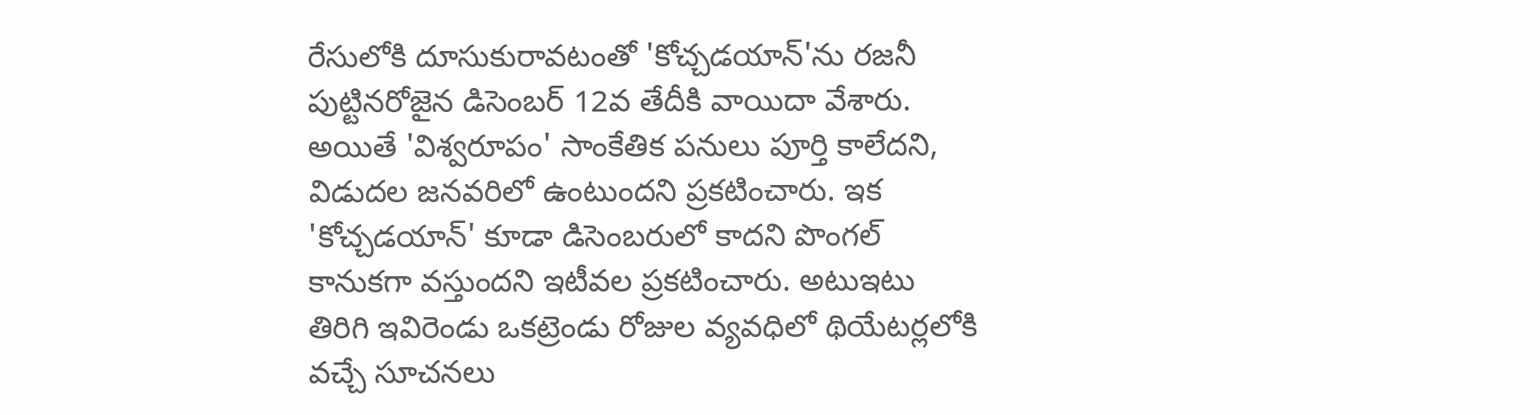రేసులోకి దూసుకురావటంతో 'కోచ్చడయాన్'ను రజనీ పుట్టినరోజైన డిసెంబర్ 12వ తేదీకి వాయిదా వేశారు. అయితే 'విశ్వరూపం' సాంకేతిక పనులు పూర్తి కాలేదని, విడుదల జనవరిలో ఉంటుందని ప్రకటించారు. ఇక 'కోచ్చడయాన్' కూడా డిసెంబరులో కాదని పొంగల్ కానుకగా వస్తుందని ఇటీవల ప్రకటించారు. అటుఇటు తిరిగి ఇవిరెండు ఒకట్రెండు రోజుల వ్యవధిలో థియేటర్లలోకి వచ్చే సూచనలు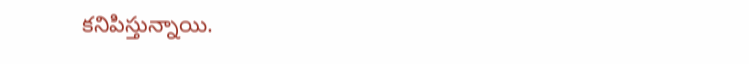కనిపిస్తున్నాయి.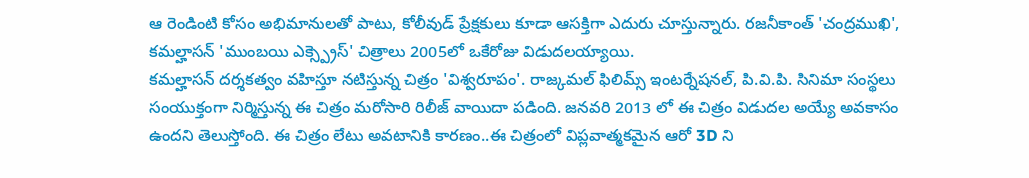ఆ రెండింటి కోసం అభిమానులతో పాటు, కోలీవుడ్ ప్రేక్షకులు కూడా ఆసక్తిగా ఎదురు చూస్తున్నారు. రజనీకాంత్ 'చంద్రముఖి', కమల్హాసన్ 'ముంబయి ఎక్స్ప్రెస్' చిత్రాలు 2005లో ఒకేరోజు విడుదలయ్యాయి.
కమల్హాసన్ దర్శకత్వం వహిస్తూ నటిస్తున్న చిత్రం 'విశ్వరూపం'. రాజ్కమల్ ఫిలిమ్స్ ఇంటర్నేషనల్, పి.వి.పి. సినిమా సంస్థలు సంయుక్తంగా నిర్మిస్తున్న ఈ చిత్రం మరోసారి రిలీజ్ వాయిదా పడింది. జనవరి 2013 లో ఈ చిత్రం విడుదల అయ్యే అవకాసం ఉందని తెలుస్తోంది. ఈ చిత్రం లేటు అవటానికి కారణం..ఈ చిత్రంలో విప్లవాత్మకమైన ఆరో 3D ని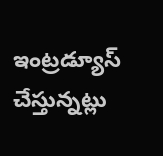ఇంట్రడ్యూస్ చేస్తున్నట్లు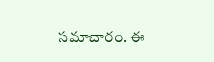సమాచారం. ఈ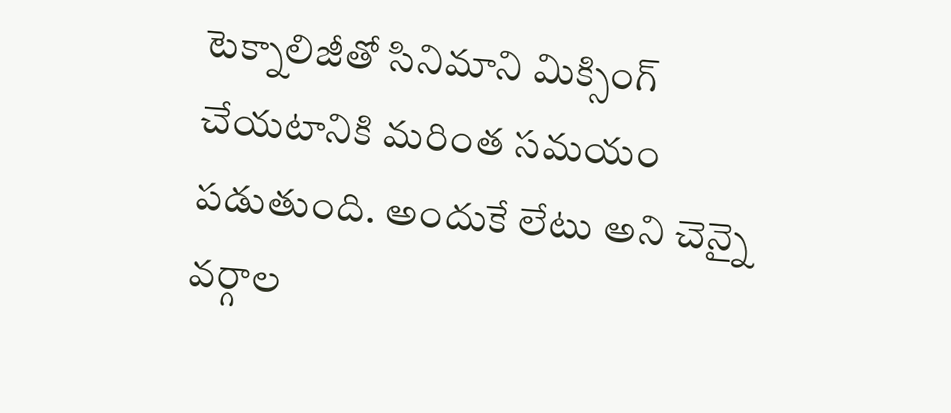టెక్నాలిజీతో సినిమాని మిక్సింగ్ చేయటానికి మరింత సమయం పడుతుంది. అందుకే లేటు అని చెన్నై వర్గాల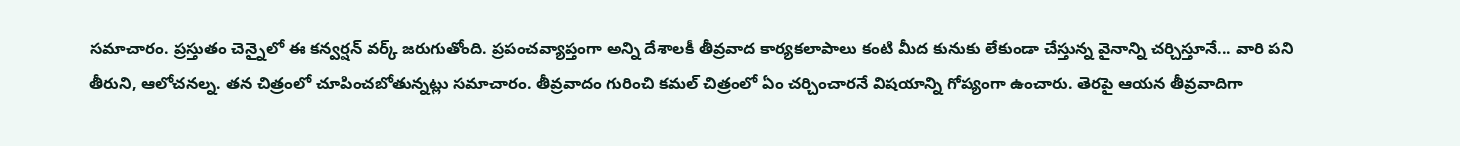సమాచారం. ప్రస్తుతం చెన్నైలో ఈ కన్వర్షన్ వర్క్ జరుగుతోంది. ప్రపంచవ్యాప్తంగా అన్ని దేశాలకీ తీవ్రవాద కార్యకలాపాలు కంటి మీద కునుకు లేకుండా చేస్తున్న వైనాన్ని చర్చిస్తూనే... వారి పని తీరుని, ఆలోచనల్న. తన చిత్రంలో చూపించబోతున్నట్లు సమాచారం. తీవ్రవాదం గురించి కమల్ చిత్రంలో ఏం చర్చించారనే విషయాన్ని గోప్యంగా ఉంచారు. తెరపై ఆయన తీవ్రవాదిగా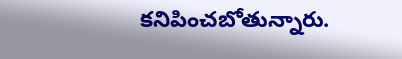కనిపించబోతున్నారు.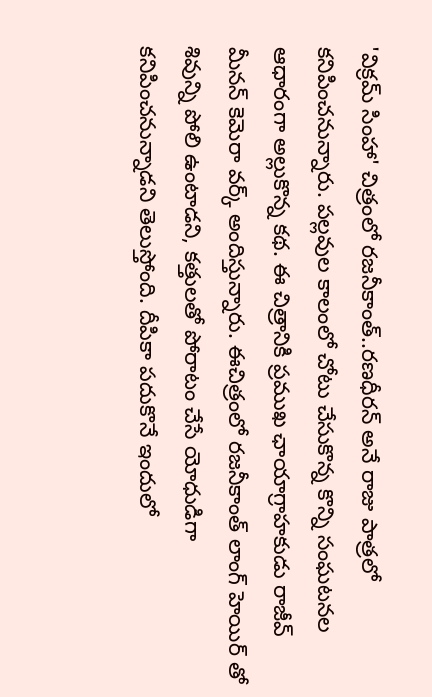'విక్రమ్ సింహా' చిత్రంలో రజనీకాంత్..రణధీరన్ అనే రాజు పాత్రలో కనిపించనున్నారు. పల్లవుల కాలంలో చోటు చేసుకొన్న కొన్ని సంఘటనల ఆధారంగా అల్లుకొన్న కథ. ఈ చిత్రానికి ప్రముఖ ఛాయాగ్రాహకుడు రాజీవ్ మీనన్ కెమెరా వర్క్ అందిస్తున్నారు. ఈచిత్రంలో రజనీకాంత్ లాంగ్ హెయిర్ తో శివున్ని పోలి ఉంటాడని, కత్తులతో పోరాటం చేసే యోధుడిగా కనిపించనున్నాడని తెలుస్తోంది. దీపికా పదుకొనే ఇందులో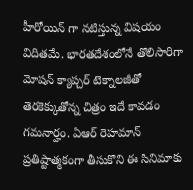హీరోయిన్ గా నటిస్తున్న విషయం విదితమే. భారతదేశంలోనే తొలిసారిగా మోషన్ క్యాప్చర్ టెక్నాలజీతో తెరకెక్కుతోన్న చిత్రం ఇదే కావడం గమనార్హం. ఏఆర్ రెహమాన్ ప్రతిష్టాత్మకంగా తీసుకొని ఈ సినిమాకు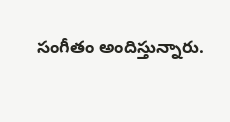సంగీతం అందిస్తున్నారు.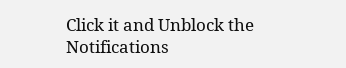Click it and Unblock the Notifications